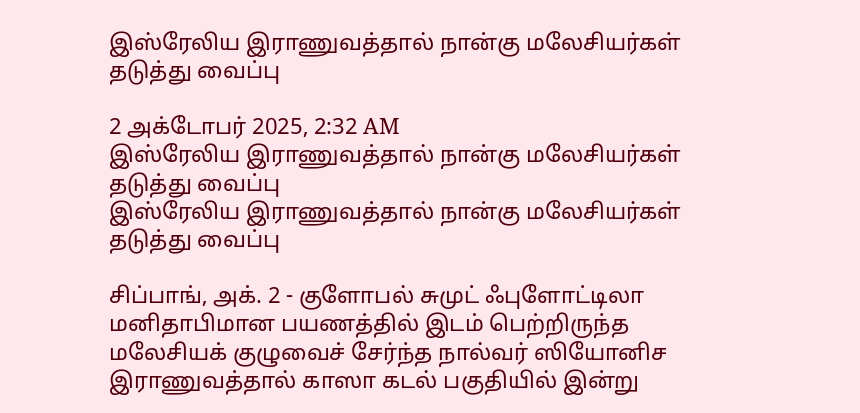இஸ்ரேலிய இராணுவத்தால் நான்கு மலேசியர்கள் தடுத்து வைப்பு

2 அக்டோபர் 2025, 2:32 AM
இஸ்ரேலிய இராணுவத்தால் நான்கு மலேசியர்கள் தடுத்து வைப்பு
இஸ்ரேலிய இராணுவத்தால் நான்கு மலேசியர்கள் தடுத்து வைப்பு

சிப்பாங், அக். 2 - குளோபல் சுமுட் ஃபுளோட்டிலா மனிதாபிமான பயணத்தில் இடம் பெற்றிருந்த மலேசியக் குழுவைச் சேர்ந்த நால்வர் ஸியோனிச இராணுவத்தால் காஸா கடல் பகுதியில் இன்று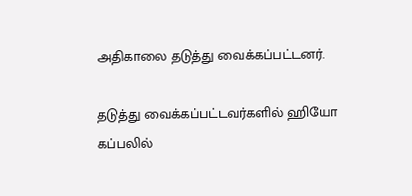அதிகாலை தடுத்து வைக்கப்பட்டனர்.

தடுத்து வைக்கப்பட்டவர்களில் ஹியோ கப்பலில்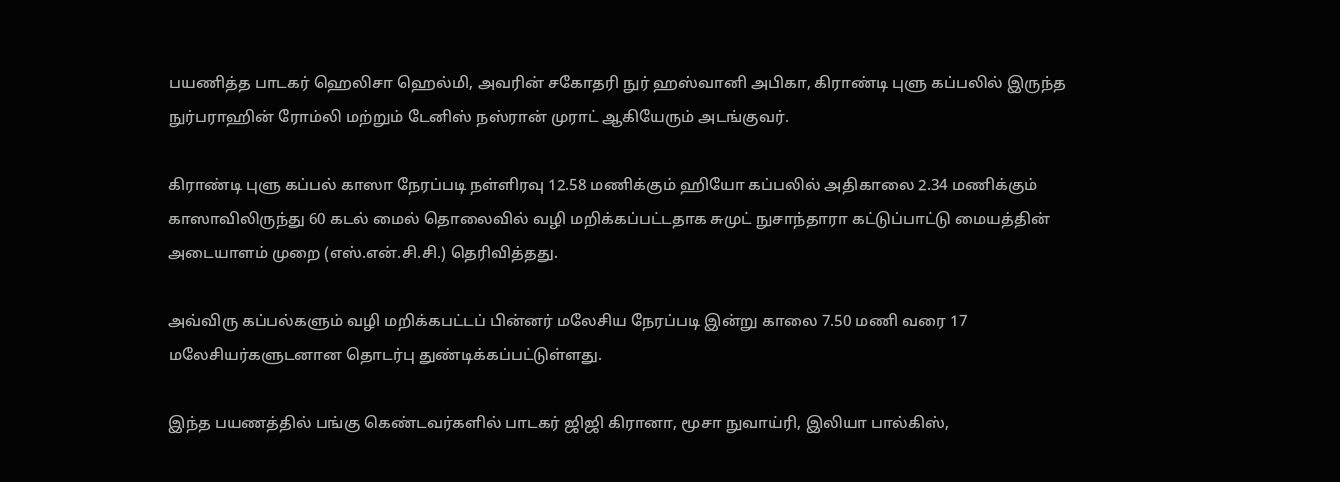பயணித்த பாடகர் ஹெலிசா ஹெல்மி, அவரின் சகோதரி நுர் ஹஸ்வானி அபிகா, கிராண்டி புளு கப்பலில் இருந்த நுர்பராஹின் ரோம்லி மற்றும் டேனிஸ் நஸ்ரான் முராட் ஆகியேரும் அடங்குவர்.

கிராண்டி புளு கப்பல் காஸா நேரப்படி நள்ளிரவு 12.58 மணிக்கும் ஹியோ கப்பலில் அதிகாலை 2.34 மணிக்கும் காஸாவிலிருந்து 60 கடல் மைல் தொலைவில் வழி மறிக்கப்பட்டதாக சுமுட் நுசாந்தாரா கட்டுப்பாட்டு மையத்தின் அடையாளம் முறை (எஸ்.என்.சி.சி.) தெரிவித்தது.

அவ்விரு கப்பல்களும் வழி மறிக்கபட்டப் பின்னர் மலேசிய நேரப்படி இன்று காலை 7.50 மணி வரை 17 மலேசியர்களுடனான தொடர்பு துண்டிக்கப்பட்டுள்ளது.

இந்த பயணத்தில் பங்கு கெண்டவர்களில் பாடகர் ஜிஜி கிரானா, மூசா நுவாய்ரி, இலியா பால்கிஸ்,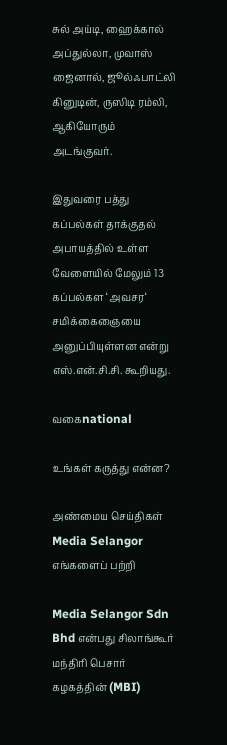சுல் அய்டி, ஹைக்கால் அப்துல்லா, முவாஸ் ஜைனால், ஜூல்ஃபாட்லி கினுடின், ருஸிடி ரம்லி, ஆகியோரும் அடங்குவர்.

இதுவரை பத்து கப்பல்கள் தாக்குதல் அபாயத்தில் உள்ள வேளையில் மேலும் 13 கப்பல்கள ‘அவசர‘ சமிக்கைஞையை அனுப்பியுள்ளன என்று எஸ்.என்.சி.சி. கூறியது.

வகைnational

உங்கள் கருத்து என்ன?

அண்மைய செய்திகள்
Media Selangor
எங்களைப் பற்றி

Media Selangor Sdn Bhd என்பது சிலாங்கூர் மந்திரி பெசார் கழகத்தின் (MBI)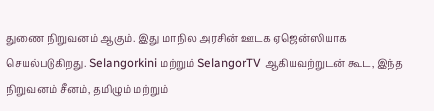துணை நிறுவனம் ஆகும். இது மாநில அரசின் ஊடக ஏஜென்ஸியாக செயல்படுகிறது. Selangorkini மற்றும் SelangorTV ஆகியவற்றுடன் கூட, இந்த நிறுவனம் சீனம், தமிழும் மற்றும்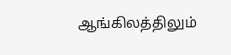ஆங்கிலத்திலும்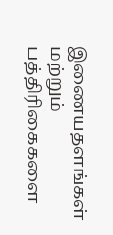இணையதளங்கள் மற்றும் பத்திரிகைகளை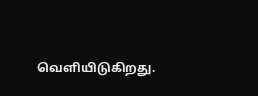வெளியிடுகிறது.